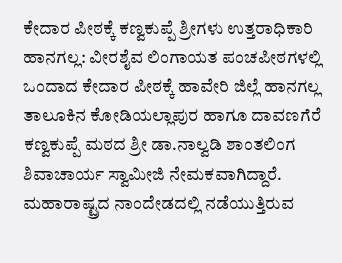ಕೇದಾರ ಪೀಠಕ್ಕೆ ಕಣ್ವಕುಪ್ಪೆ ಶ್ರೀಗಳು ಉತ್ತರಾಧಿಕಾರಿ
ಹಾನಗಲ್ಲ: ವೀರಶೈವ ಲಿಂಗಾಯತ ಪಂಚಪೀಠಗಳಲ್ಲಿ ಒಂದಾದ ಕೇದಾರ ಪೀಠಕ್ಕೆ ಹಾವೇರಿ ಜಿಲ್ಲೆ ಹಾನಗಲ್ಲ ತಾಲೂಕಿನ ಕೋಡಿಯಲ್ಲಾಪುರ ಹಾಗೂ ದಾವಣಗೆರೆ ಕಣ್ವಕುಪ್ಪೆ ಮಠದ ಶ್ರೀ ಡಾ.ನಾಲ್ವಡಿ ಶಾಂತಲಿಂಗ ಶಿವಾಚಾರ್ಯ ಸ್ವಾಮೀಜಿ ನೇಮಕವಾಗಿದ್ದಾರೆ. ಮಹಾರಾಷ್ಟ್ರದ ನಾಂದೇಡದಲ್ಲಿ ನಡೆಯುತ್ತಿರುವ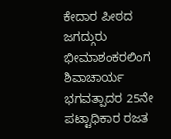ಕೇದಾರ ಪೀಠದ ಜಗದ್ಗುರು ಭೀಮಾಶಂಕರಲಿಂಗ ಶಿವಾಚಾರ್ಯ ಭಗವತ್ಪಾದರ 25ನೇ ಪಟ್ಟಾಧಿಕಾರ ರಜತ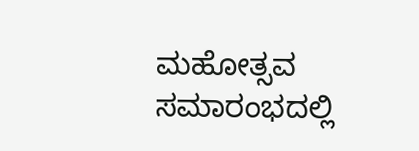ಮಹೋತ್ಸವ ಸಮಾರಂಭದಲ್ಲಿ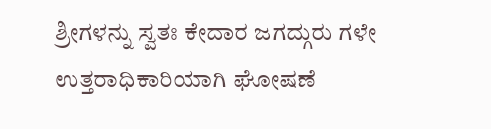ಶ್ರೀಗಳನ್ನು ಸ್ವತಃ ಕೇದಾರ ಜಗದ್ಗುರು ಗಳೇ ಉತ್ತರಾಧಿಕಾರಿಯಾಗಿ ಘೋಷಣೆ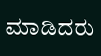ಮಾಡಿದರು